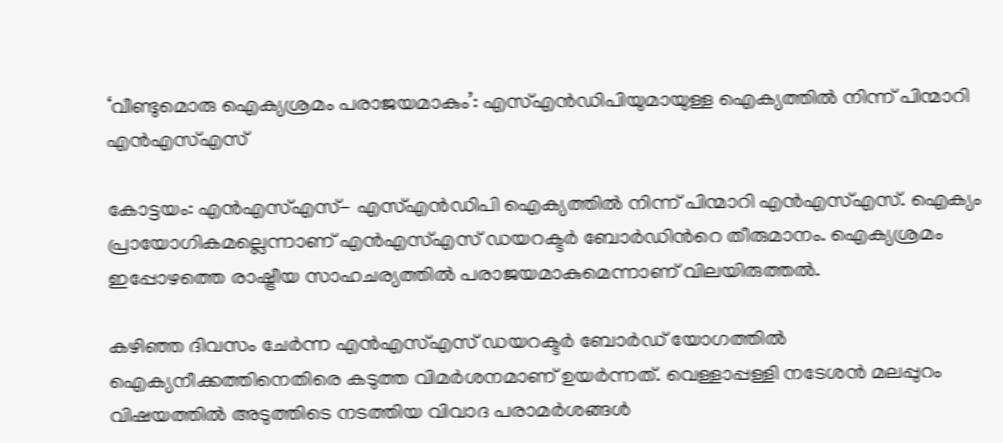‘വീണ്ടുമൊരു ഐക്യശ്രമം പരാജയമാകും’: എസ്എൻഡിപിയുമായുള്ള ഐക്യത്തിൽ നിന്ന് പിന്മാറി എൻഎസ്എസ്

കോട്ടയം: എൻഎസ്എസ്- എസ്എൻഡിപി ഐക്യത്തിൽ നിന്ന് പിന്മാറി എൻഎസ്എസ്. ഐക്യം പ്രായോഗികമല്ലെന്നാണ് എൻഎസ്എസ് ഡയറക്ടർ ബോർഡിന്‍റെ തീരുമാനം. ഐക്യശ്രമം ഇപ്പോഴത്തെ രാഷ്ട്രീയ സാഹചര്യത്തിൽ പരാജയമാകുമെന്നാണ് വിലയിരുത്തൽ.

കഴിഞ്ഞ ദിവസം ചേര്‍ന്ന എൻഎസ്എസ് ഡയറക്ടര്‍ ബോര്‍ഡ് യോഗത്തില്‍ ഐക്യനീക്കത്തിനെതിരെ കടുത്ത വിമര്‍ശനമാണ് ഉയര്‍ന്നത്. വെള്ളാപ്പള്ളി നടേശന്‍ മലപ്പുറം വിഷയത്തില്‍ അടുത്തിടെ നടത്തിയ വിവാദ പരാമര്‍ശങ്ങള്‍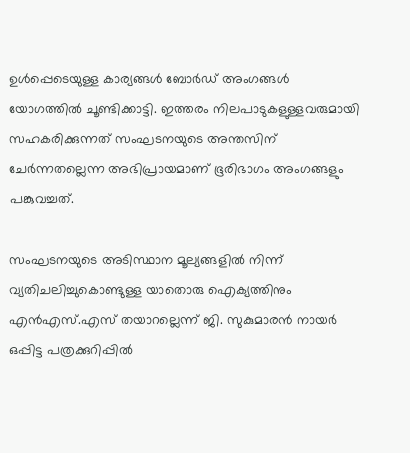ഉള്‍പ്പെടെയുള്ള കാര്യങ്ങള്‍ ബോര്‍ഡ് അംഗങ്ങള്‍ യോഗത്തില്‍ ചൂണ്ടിക്കാട്ടി. ഇത്തരം നിലപാടുകളുള്ളവരുമായി സഹകരിക്കുന്നത് സംഘടനയുടെ അന്തസിന് ചേര്‍ന്നതല്ലെന്ന അഭിപ്രായമാണ് ഭൂരിഭാഗം അംഗങ്ങളും പങ്കുവച്ചത്.

സംഘടനയുടെ അടിസ്ഥാന മൂല്യങ്ങളില്‍ നിന്ന് വ്യതിചലിച്ചുകൊണ്ടുള്ള യാതൊരു ഐക്യത്തിനും എന്‍എസ്.എസ് തയാറല്ലെന്ന് ജി. സുകുമാരന്‍ നായര്‍ ഒപ്പിട്ട പത്രക്കുറിപ്പില്‍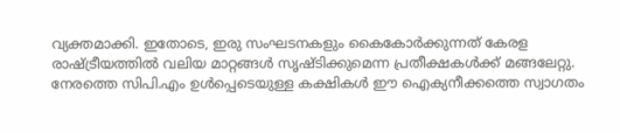വ്യക്തമാക്കി. ഇതോടെ, ഇരു സംഘടനകളും കൈകോര്‍ക്കുന്നത് കേരള രാഷ്ട്രീയത്തില്‍ വലിയ മാറ്റങ്ങള്‍ സൃഷ്ടിക്കുമെന്ന പ്രതീക്ഷകള്‍ക്ക് മങ്ങലേറ്റു. നേരത്തെ സിപി.എം ഉള്‍പ്പെടെയുള്ള കക്ഷികള്‍ ഈ ഐക്യനീക്കത്തെ സ്വാഗതം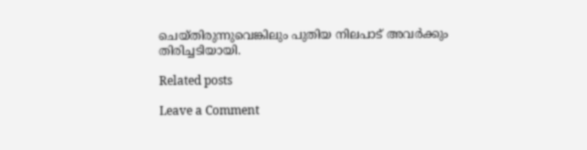ചെയ്തിരുന്നുവെങ്കിലും പുതിയ നിലപാട് അവര്‍ക്കും തിരിച്ചടിയായി.

Related posts

Leave a Comment